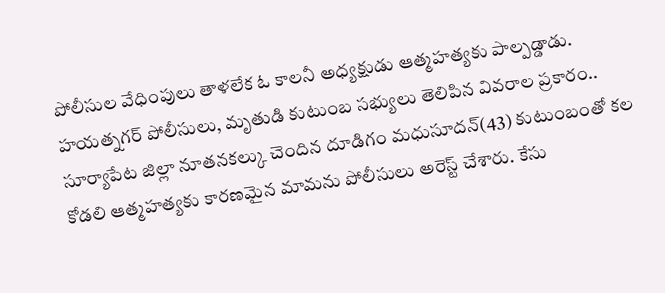పోలీసుల వేధింపులు తాళలేక ఓ కాలనీ అధ్యక్షుడు ఆత్మహత్యకు పాల్పడ్డాడు. హయత్నగర్ పోలీసులు, మృతుడి కుటుంబ సభ్యులు తెలిపిన వివరాల ప్రకారం.. సూర్యాపేట జిల్లా నూతనకల్కు చెందిన దూడిగం మధుసూదన్(43) కుటుంబంతో కల
కోడలి ఆత్మహత్యకు కారణమైన మామను పోలీసులు అరెస్ట్ చేశారు. కేసు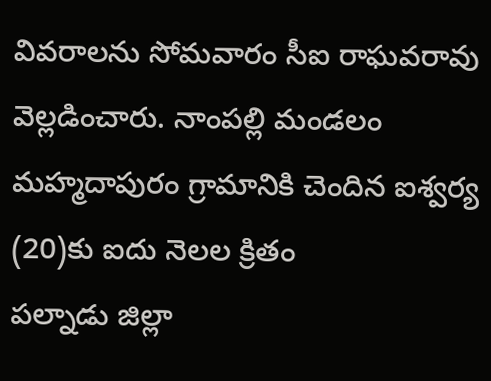వివరాలను సోమవారం సీఐ రాఘవరావు వెల్లడించారు. నాంపల్లి మండలం మహ్మదాపురం గ్రామానికి చెందిన ఐశ్వర్య (20)కు ఐదు నెలల క్రితం
పల్నాడు జిల్లా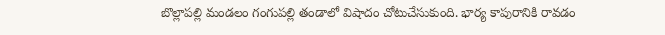బొల్లాపల్లి మండలం గంగుపల్లి తండాలో విషాదం చోటుచేసుకుంది. భార్య కాపురానికి రావడం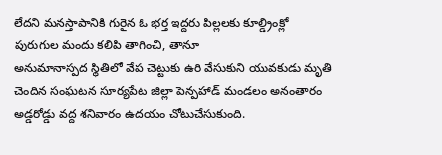లేదని మనస్తాపానికి గురైన ఓ భర్త ఇద్దరు పిల్లలకు కూల్డ్రింక్లో పురుగుల మందు కలిపి తాగించి, తానూ
అనుమానాస్పద స్థితిలో వేప చెట్టుకు ఉరి వేసుకుని యువకుడు మృతి చెందిన సంఘటన సూర్యపేట జిల్లా పెన్పహాడ్ మండలం అనంతారం అడ్డరోడ్డు వద్ద శనివారం ఉదయం చోటుచేసుకుంది.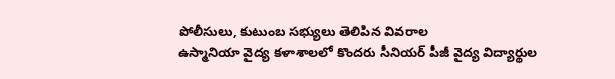పోలీసులు, కుటుంబ సభ్యులు తెలిపిన వివరాల
ఉస్మానియా వైద్య కళాశాలలో కొందరు సీనియర్ పీజీ వైద్య విద్యార్థుల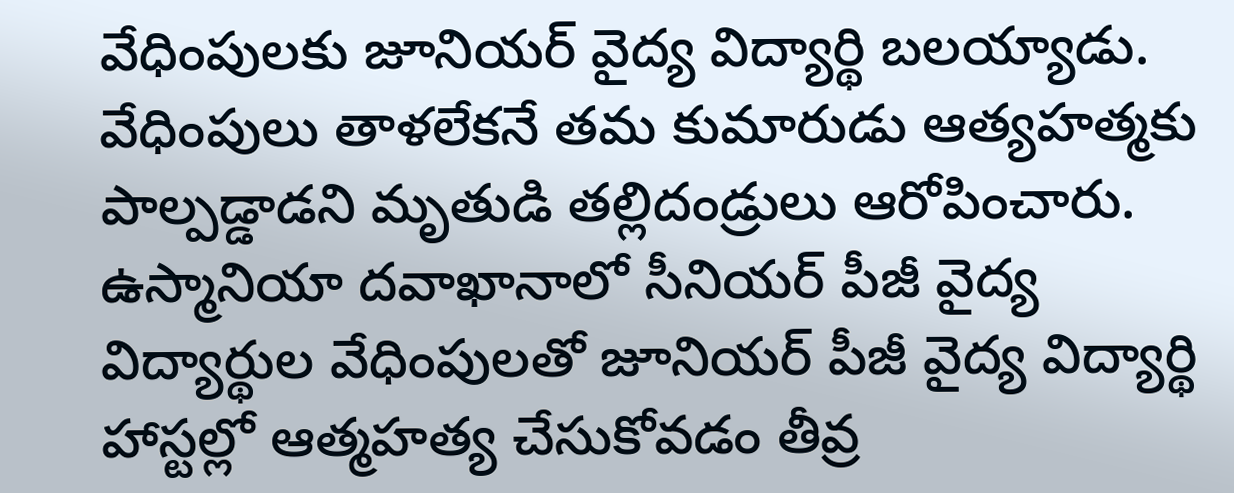వేధింపులకు జూనియర్ వైద్య విద్యార్థి బలయ్యాడు. వేధింపులు తాళలేకనే తమ కుమారుడు ఆత్యహత్మకు పాల్పడ్డాడని మృతుడి తల్లిదండ్రులు ఆరోపించారు.
ఉస్మానియా దవాఖానాలో సీనియర్ పీజీ వైద్య విద్యార్థుల వేధింపులతో జూనియర్ పీజీ వైద్య విద్యార్థి హాస్టల్లో ఆత్మహత్య చేసుకోవడం తీవ్ర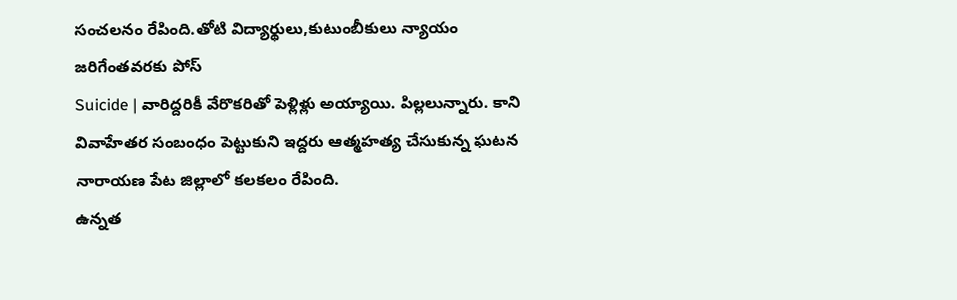సంచలనం రేపింది.తోటి విద్యార్థులు,కుటుంబీకులు న్యాయం జరిగేంతవరకు పోస్
Suicide | వారిద్దరికీ వేరొకరితో పెళ్లిళ్లు అయ్యాయి. పిల్లలున్నారు. కాని వివాహేతర సంబంధం పెట్టుకుని ఇద్దరు ఆత్మహత్య చేసుకున్న ఘటన నారాయణ పేట జిల్లాలో కలకలం రేపింది.
ఉన్నత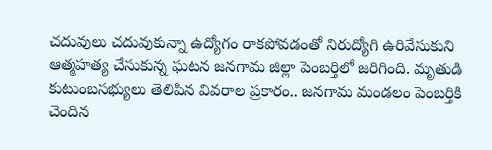చదువులు చదువుకున్నా ఉద్యోగం రాకపోవడంతో నిరుద్యోగి ఉరివేసుకుని ఆత్మహత్య చేసుకున్న ఘటన జనగామ జిల్లా పెంబర్తిలో జరిగింది. మృతుడి కుటుంబసభ్యులు తెలిపిన వివరాల ప్రకారం.. జనగామ మండలం పెంబర్తికి చెందిన